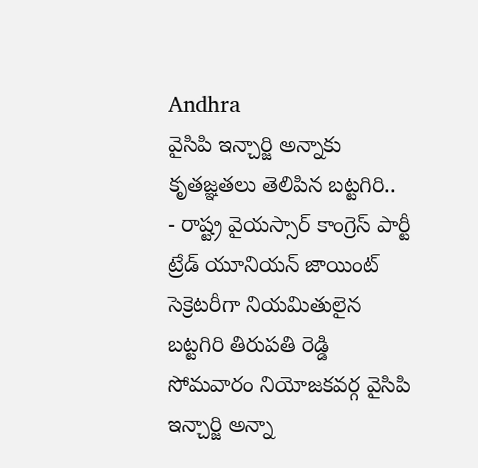Andhra
వైసిపి ఇన్చార్జి అన్నాకు కృతజ్ఞతలు తెలిపిన బట్టగిరి..
- రాష్ట్ర వైయస్సార్ కాంగ్రెస్ పార్టీ ట్రేడ్ యూనియన్ జాయింట్ సెక్రెటరీగా నియమితులైన బట్టగిరి తిరుపతి రెడ్డి సోమవారం నియోజకవర్గ వైసిపి ఇన్చార్జి అన్నా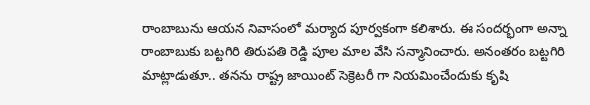రాంబాబును ఆయన నివాసంలో మర్యాద పూర్వకంగా కలిశారు. ఈ సందర్భంగా అన్నా రాంబాబుకు బట్టగిరి తిరుపతి రెడ్డి పూల మాల వేసి సన్మానించారు. అనంతరం బట్టగిరి మాట్లాడుతూ.. తనను రాష్ట్ర జాయింట్ సెక్రెటరీ గా నియమించేందుకు కృషి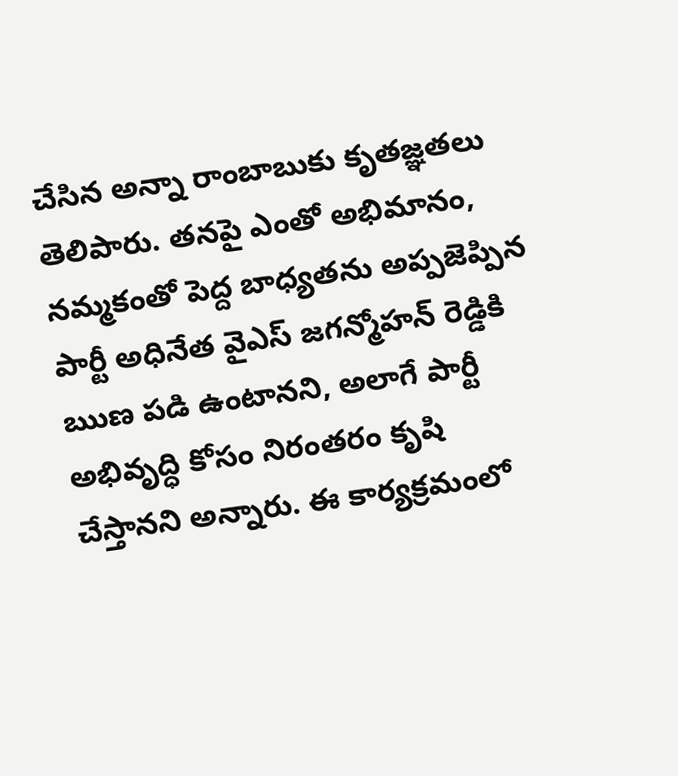చేసిన అన్నా రాంబాబుకు కృతజ్ఞతలు తెలిపారు. తనపై ఎంతో అభిమానం, నమ్మకంతో పెద్ద బాధ్యతను అప్పజెప్పిన పార్టీ అధినేత వైఎస్ జగన్మోహన్ రెడ్డికి ఋణ పడి ఉంటానని, అలాగే పార్టీ అభివృద్ధి కోసం నిరంతరం కృషి చేస్తానని అన్నారు. ఈ కార్యక్రమంలో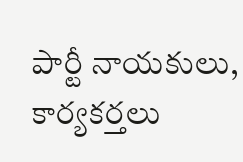పార్టీ నాయకులు, కార్యకర్తలు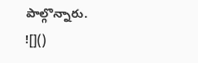పాల్గొన్నారు.
![]()